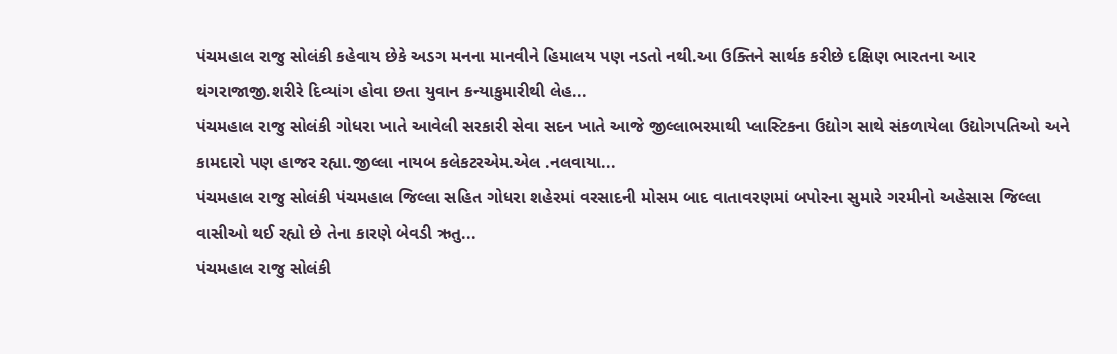પંચમહાલ રાજુ સોલંકી કહેવાય છેકે અડગ મનના માનવીને હિમાલય પણ નડતો નથી.આ ઉક્તિને સાર્થક કરીછે દક્ષિણ ભારતના આર થંગરાજાજી.શરીરે દિવ્યાંગ હોવા છતા યુવાન કન્યાકુમારીથી લેહ...
પંચમહાલ રાજુ સોલંકી ગોધરા ખાતે આવેલી સરકારી સેવા સદન ખાતે આજે જીલ્લાભરમાથી પ્લાસ્ટિકના ઉદ્યોગ સાથે સંકળાયેલા ઉદ્યોગપતિઓ અને કામદારો પણ હાજર રહ્યા.જીલ્લા નાયબ કલેકટરએમ.એલ .નલવાયા...
પંચમહાલ રાજુ સોલંકી પંચમહાલ જિલ્લા સહિત ગોધરા શહેરમાં વરસાદની મોસમ બાદ વાતાવરણમાં બપોરના સુમારે ગરમીનો અહેસાસ જિલ્લા વાસીઓ થઈ રહ્યો છે તેના કારણે બેવડી ઋતુ...
પંચમહાલ રાજુ સોલંકી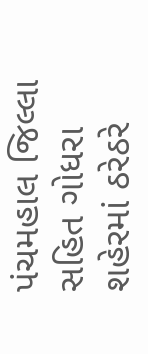પંચમહાલ જિલ્લા સહિત ગોધરા શહેરમાં ઠરેઠરે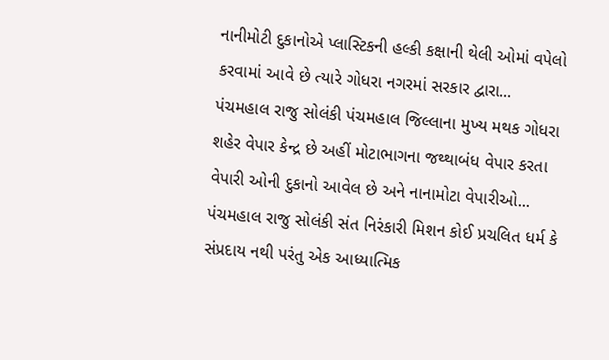નાનીમોટી દુકાનોએ પ્લાસ્ટિકની હલ્કી કક્ષાની થેલી ઓમાં વપેલો કરવામાં આવે છે ત્યારે ગોધરા નગરમાં સરકાર દ્વારા...
પંચમહાલ રાજુ સોલંકી પંચમહાલ જિલ્લાના મુખ્ય મથક ગોધરા શહેર વેપાર કેન્દ્ર છે અહીં મોટાભાગના જથ્થાબંધ વેપાર કરતા વેપારી ઓની દુકાનો આવેલ છે અને નાનામોટા વેપારીઓ...
પંચમહાલ રાજુ સોલંકી સંત નિરંકારી મિશન કોઈ પ્રચલિત ધર્મ કે સંપ્રદાય નથી પરંતુ એક આધ્યાત્મિક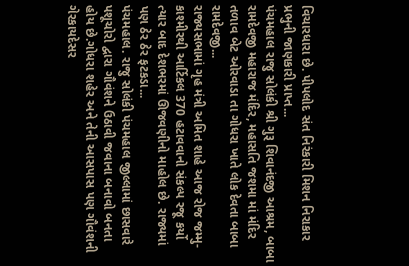વિચારધારા છે. પીપલોદ સંત નિરંકારી મિશન નિરાકાર પ્રભુની જાણકારી પ્રાપ્ત...
પંચમહાલ રાજુ સોલંકી શ્રી ગુરૂ શિવાનંદજી આશ્રમ, બાબા રામદેવજી મહારાજ મંદિર, મહાસતિ જશમા માં મંદિર તળાવ બેટ ઓરવાડા તા ગોધરા ખાતે લોક દેવતા બાબા રામદેવજી...
રાજ્યસભામાં ગૃહ મંત્રી અમિત શાહે આજ રોજ જમ્મુ-કાશ્મીરથી આર્ટિકલ 370 હટાવવાનો સંકલ્પ રજૂ કર્યો ત્યાર બાદ દેશભરમાં ઊજવણીનો માહોલ છે. રાજ્યમાં પણ ઠેર ઠેર ફટકડા...
પંચમહાલ. રાજુ સોલંકી પંચમહાલ જીલ્લામાં છાસવારે પશૂચોરો દ્વારા ગૌવંશને ઉઠાવી જવાના બનાવો બનતા હોય છે.ગોધરા શહેર અને તેની આસપાસ પણ ગૌવંશની ગેરકાયદેસર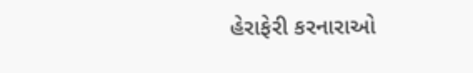હેરાફેરી કરનારાઓ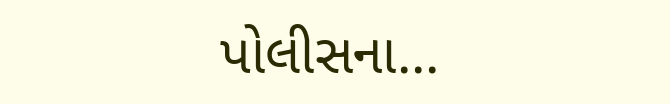પોલીસના...